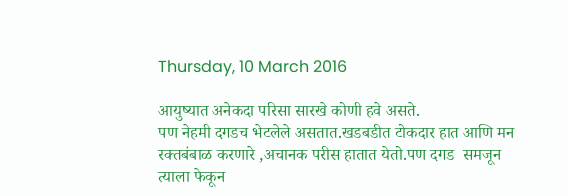Thursday, 10 March 2016

आयुष्यात अनेकदा परिसा सारखे कोणी हवे असते.
पण नेहमी दगडच भेटलेले असतात.खडबडीत टोकदार हात आणि मन
रक्तबंबाळ करणारे ,अचानक परीस हातात येतो.पण दगड  समजून त्याला फेकून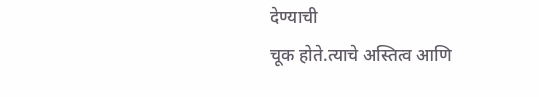देण्याची
चूक होते.त्याचे अस्तित्व आणि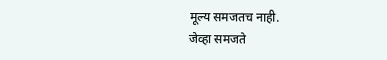मूल्य समजतच नाही.
जेव्हा समजते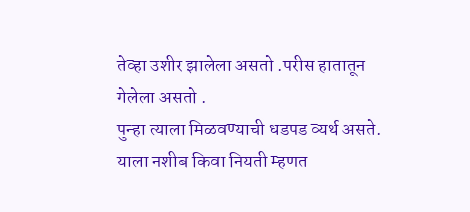तेव्हा उशीर झालेला असतो .परीस हातातून गेलेला असतो .
पुन्हा त्याला मिळवण्याची धडपड व्यर्थ असते.
याला नशीब किवा नियती म्हणत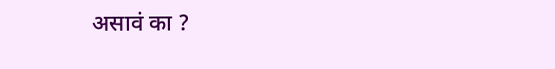असावं का ?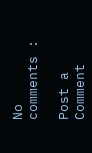No comments :

Post a Comment